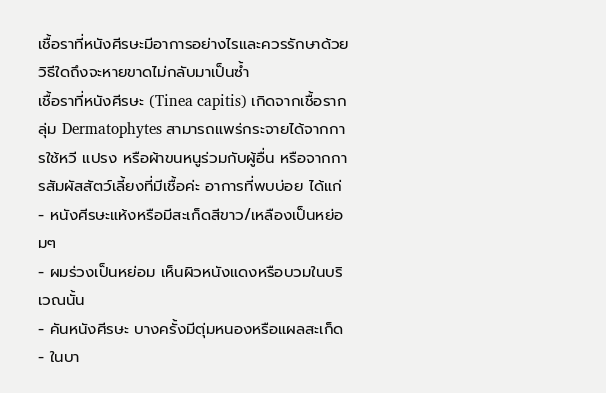เชื้อราที่หนังศีรษะมีอาการอย่างไรและควรรักษาด้วยวิธีใดถึงจะหายขาดไม่กลับมาเป็นซ้ำ
เชื้อราที่หนังศีรษะ (Tinea capitis) เกิดจากเชื้อรากลุ่ม Dermatophytes สามารถแพร่กระจายได้จากการใช้หวี แปรง หรือผ้าขนหนูร่วมกับผู้อื่น หรือจากการสัมผัสสัตว์เลี้ยงที่มีเชื้อค่ะ อาการที่พบบ่อย ได้แก่
- หนังศีรษะแห้งหรือมีสะเก็ดสีขาว/เหลืองเป็นหย่อมๆ
- ผมร่วงเป็นหย่อม เห็นผิวหนังแดงหรือบวมในบริเวณนั้น
- คันหนังศีรษะ บางครั้งมีตุ่มหนองหรือแผลสะเก็ด
- ในบา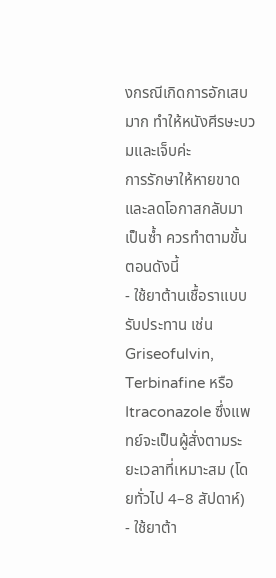งกรณีเกิดการอักเสบมาก ทำให้หนังศีรษะบวมและเจ็บค่ะ
การรักษาให้หายขาดและลดโอกาสกลับมาเป็นซ้ำ ควรทำตามขั้นตอนดังนี้
- ใช้ยาต้านเชื้อราแบบรับประทาน เช่น Griseofulvin, Terbinafine หรือ Itraconazole ซึ่งแพทย์จะเป็นผู้สั่งตามระยะเวลาที่เหมาะสม (โดยทั่วไป 4–8 สัปดาห์)
- ใช้ยาต้า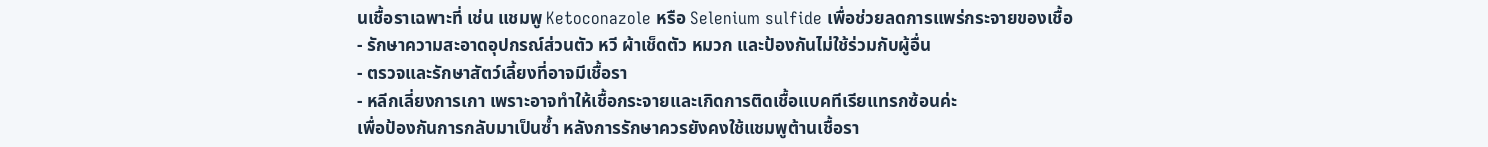นเชื้อราเฉพาะที่ เช่น แชมพู Ketoconazole หรือ Selenium sulfide เพื่อช่วยลดการแพร่กระจายของเชื้อ
- รักษาความสะอาดอุปกรณ์ส่วนตัว หวี ผ้าเช็ดตัว หมวก และป้องกันไม่ใช้ร่วมกับผู้อื่น
- ตรวจและรักษาสัตว์เลี้ยงที่อาจมีเชื้อรา
- หลีกเลี่ยงการเกา เพราะอาจทำให้เชื้อกระจายและเกิดการติดเชื้อแบคทีเรียแทรกซ้อนค่ะ
เพื่อป้องกันการกลับมาเป็นซ้ำ หลังการรักษาควรยังคงใช้แชมพูต้านเชื้อรา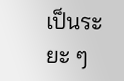เป็นระยะ ๆ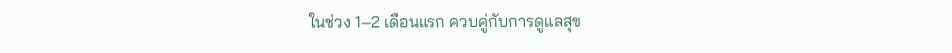ในช่วง 1–2 เดือนแรก ควบคู่กับการดูแลสุข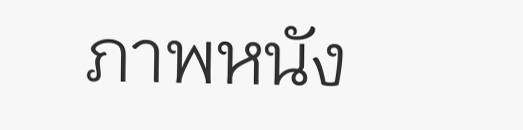ภาพหนัง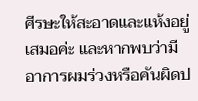ศีรษะให้สะอาดและแห้งอยู่เสมอค่ะ และหากพบว่ามีอาการผมร่วงหรือคันผิดป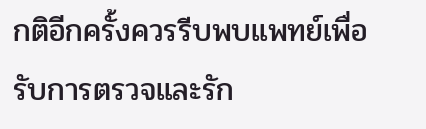กติอีกครั้งควรรีบพบแพทย์เพื่อรับการตรวจและรัก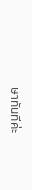ษาทันทีค่ะ